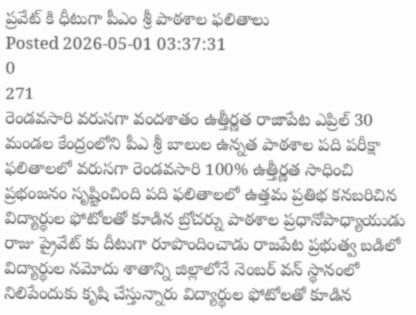ప్రవేట్ కి ధీటుగా పీఎం శ్రీ పాఠశాల ఫలితాలు
Posted 2026-05-01 03:37:31
0
271
రెండవసారి వరుసగా వందశాతం ఉత్తీర్ణత రాజాపేట ఎప్రిల్ 30 మండల కేంద్రంలోని పీఎ శ్రీ బాలుల ఉన్నత పాఠశాల పది పరీక్షా ఫలితాలలో వరుసగా రెండవసారి 100% ఉత్తీర్ణత సాధించి ప్రభంజనం సృష్టించింది పది ఫలితాలలో ఉత్తమ ప్రతిభ కనబరిచిన విద్యార్థుల ఫోటోలతో కూడిన బ్రోచర్ను పాఠశాల ప్రధానోపాధ్యాయుడు రాజు ప్రైవేట్ కు దీటుగా రూపొందించాడు రాజపేట ప్రభుత్వ బడిలో విద్యార్థుల నమోదు శాతాన్ని జిల్లాలోనే నెంబర్ వన్ స్థానంలో నిలిపేందుకు కృషి చేస్తున్నారు విద్యార్థుల ఫోటోలతో కూడిన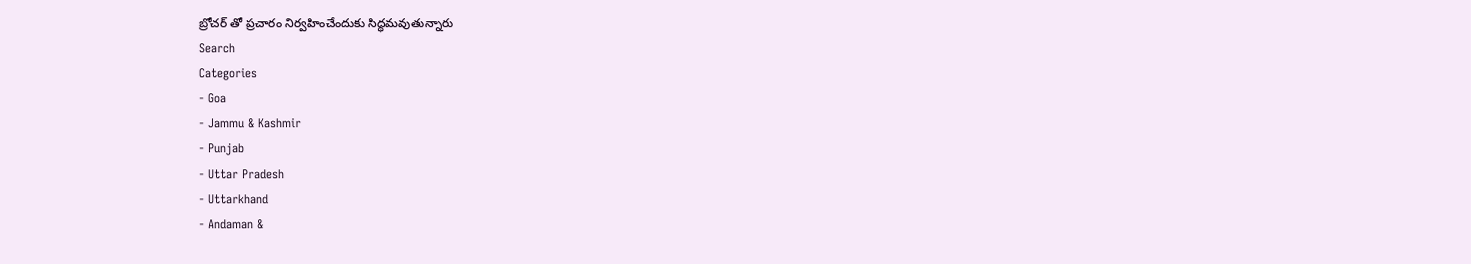బ్రోచర్ తో ప్రచారం నిర్వహించేందుకు సిద్ధమవుతున్నారు
Search
Categories
- Goa
- Jammu & Kashmir
- Punjab
- Uttar Pradesh
- Uttarkhand
- Andaman &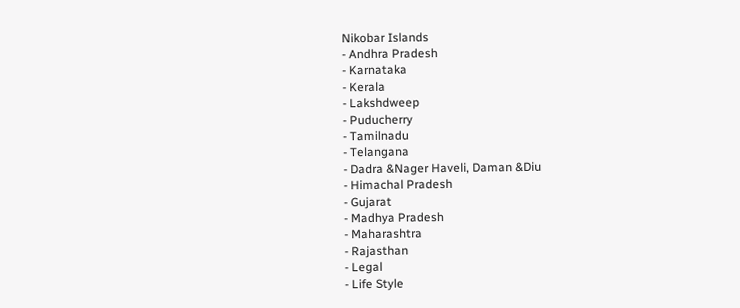Nikobar Islands
- Andhra Pradesh
- Karnataka
- Kerala
- Lakshdweep
- Puducherry
- Tamilnadu
- Telangana
- Dadra &Nager Haveli, Daman &Diu
- Himachal Pradesh
- Gujarat
- Madhya Pradesh
- Maharashtra
- Rajasthan
- Legal
- Life Style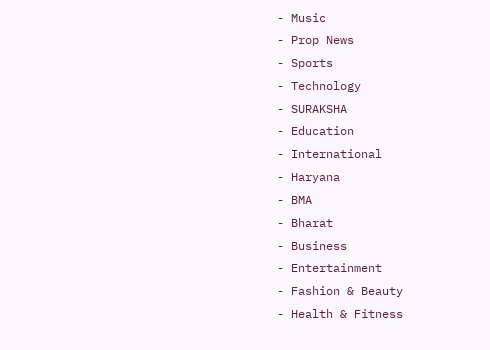- Music
- Prop News
- Sports
- Technology
- SURAKSHA
- Education
- International
- Haryana
- BMA
- Bharat
- Business
- Entertainment
- Fashion & Beauty
- Health & Fitness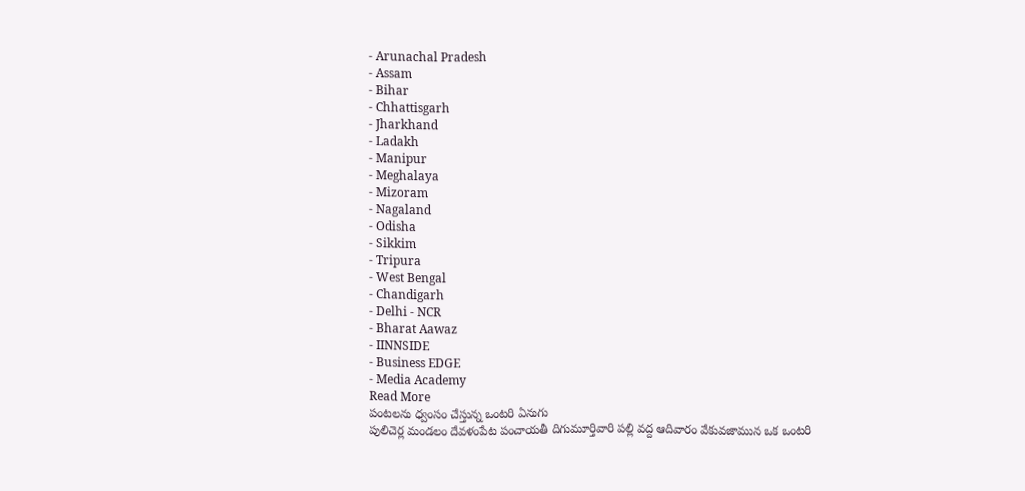- Arunachal Pradesh
- Assam
- Bihar
- Chhattisgarh
- Jharkhand
- Ladakh
- Manipur
- Meghalaya
- Mizoram
- Nagaland
- Odisha
- Sikkim
- Tripura
- West Bengal
- Chandigarh
- Delhi - NCR
- Bharat Aawaz
- IINNSIDE
- Business EDGE
- Media Academy
Read More
పంటలను ధ్వంసం చేస్తున్న ఒంటరి ఏనుగు
పులిచెర్ల మండలం దేవళంపేట పంచాయతీ దిగుమూర్తివారి పల్లి వద్ద ఆదివారం వేకువజామున ఒక ఒంటరి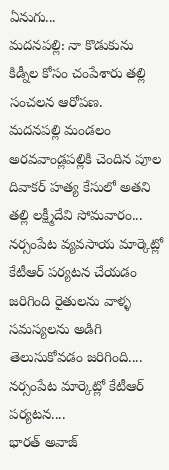ఏనుగు...
మదనపల్లి: నా కొడుకును కిడ్నీల కోసం చంపేశారు తల్లి సంచలన ఆరోపణ.
మదనపల్లి మండలం అరవవాండ్లపల్లికి చెందిన పూల దివాకర్ హత్య కేసులో అతని తల్లి లక్ష్మీదేవి సోమవారం...
నర్సంపేట వ్యవసాయ మార్కెట్లో కేటీఆర్ పర్యటన చేయడం జరిగింది రైతులను వాళ్ళ సమస్యలను అడిగి తెలుసుకోవడం జరిగింది....
నర్సంపేట మార్కెట్లో కేటీఆర్ పర్యటన....
భారత్ అవాజ్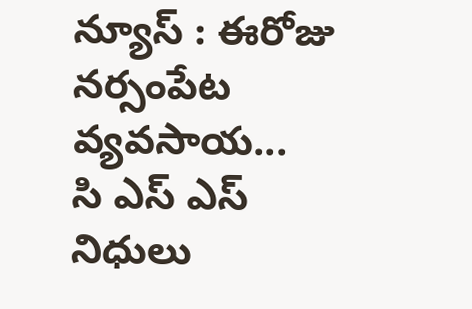న్యూస్ : ఈరోజు నర్సంపేట వ్యవసాయ...
సి ఎస్ ఎస్ నిధులు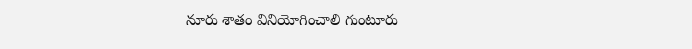నూరు శాతం వినియోగించాలి గుంటూరు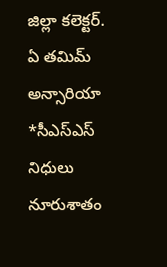జిల్లా కలెక్టర్. ఏ తమిమ్ అన్సారియా
*సీఎస్ఎస్ నిధులు నూరుశాతం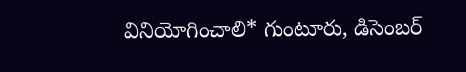వినియోగించాలి* గుంటూరు, డిసెంబర్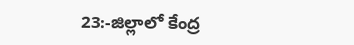23:-జిల్లాలో కేంద్ర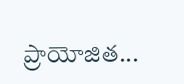ప్రాయోజిత...